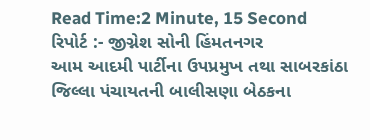Read Time:2 Minute, 15 Second
રિપોર્ટ :- જીગ્નેશ સોની હિંમતનગર
આમ આદમી પાર્ટીના ઉપપ્રમુખ તથા સાબરકાંઠા જિલ્લા પંચાયતની બાલીસણા બેઠકના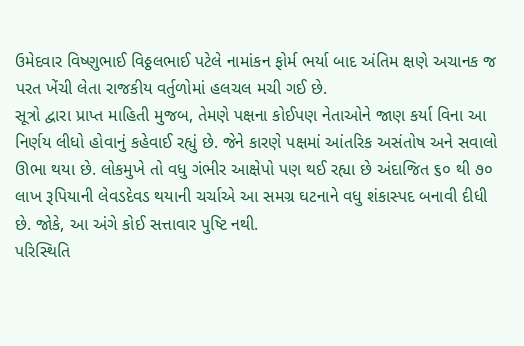ઉમેદવાર વિષ્ણુભાઈ વિઠ્ઠલભાઈ પટેલે નામાંકન ફોર્મ ભર્યા બાદ અંતિમ ક્ષણે અચાનક જ પરત ખેંચી લેતા રાજકીય વર્તુળોમાં હલચલ મચી ગઈ છે.
સૂત્રો દ્વારા પ્રાપ્ત માહિતી મુજબ, તેમણે પક્ષના કોઈપણ નેતાઓને જાણ કર્યા વિના આ નિર્ણય લીધો હોવાનું કહેવાઈ રહ્યું છે. જેને કારણે પક્ષમાં આંતરિક અસંતોષ અને સવાલો ઊભા થયા છે. લોકમુખે તો વધુ ગંભીર આક્ષેપો પણ થઈ રહ્યા છે અંદાજિત ૬૦ થી ૭૦ લાખ રૂપિયાની લેવડદેવડ થયાની ચર્ચાએ આ સમગ્ર ઘટનાને વધુ શંકાસ્પદ બનાવી દીધી છે. જોકે, આ અંગે કોઈ સત્તાવાર પુષ્ટિ નથી.
પરિસ્થિતિ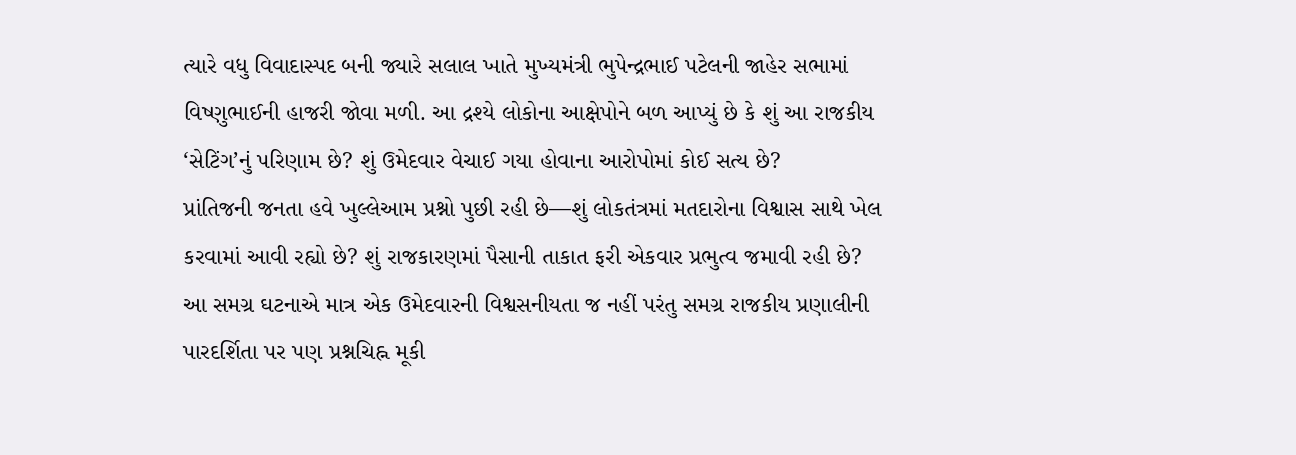ત્યારે વધુ વિવાદાસ્પદ બની જ્યારે સલાલ ખાતે મુખ્યમંત્રી ભુપેન્દ્રભાઈ પટેલની જાહેર સભામાં વિષ્ણુભાઈની હાજરી જોવા મળી. આ દ્રશ્યે લોકોના આક્ષેપોને બળ આપ્યું છે કે શું આ રાજકીય ‘સેટિંગ’નું પરિણામ છે? શું ઉમેદવાર વેચાઈ ગયા હોવાના આરોપોમાં કોઈ સત્ય છે?
પ્રાંતિજની જનતા હવે ખુલ્લેઆમ પ્રશ્નો પુછી રહી છે—શું લોકતંત્રમાં મતદારોના વિશ્વાસ સાથે ખેલ કરવામાં આવી રહ્યો છે? શું રાજકારણમાં પૈસાની તાકાત ફરી એકવાર પ્રભુત્વ જમાવી રહી છે?
આ સમગ્ર ઘટનાએ માત્ર એક ઉમેદવારની વિશ્વસનીયતા જ નહીં પરંતુ સમગ્ર રાજકીય પ્રણાલીની પારદર્શિતા પર પણ પ્રશ્નચિહ્ન મૂકી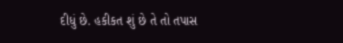દીધું છે. હકીકત શું છે તે તો તપાસ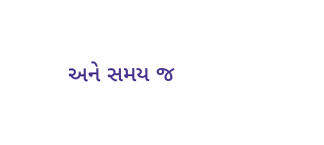અને સમય જ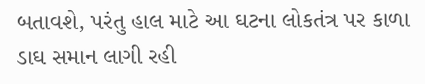બતાવશે, પરંતુ હાલ માટે આ ઘટના લોકતંત્ર પર કાળા ડાઘ સમાન લાગી રહી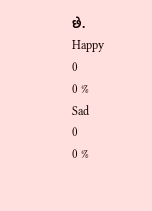છે.
Happy
0
0 %
Sad
0
0 %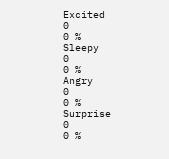Excited
0
0 %
Sleepy
0
0 %
Angry
0
0 %
Surprise
0
0 %